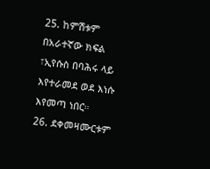25. ከምሽቱም በአራተኛው ክፍል ፣ኢየሱስ በባሕሩ ላይ እየተራመደ ወደ እነሱ እየመጣ ነበር።
26. ደቀመዛሙርቱም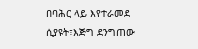በባሕር ላይ እየተራመደ ሲያዩት፣እጅግ ደንግጠው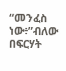“መንፈስ ነው፥”ብለው በፍርሃት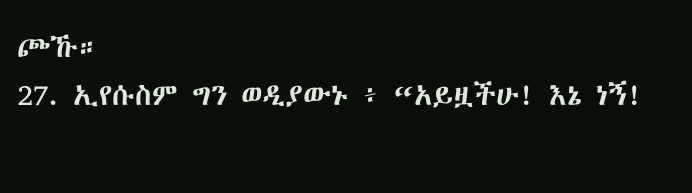ጮኹ።
27. ኢየሱስም ግን ወዲያውኑ ፥ “አይዟችሁ! እኔ ነኝ!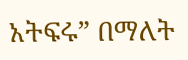አትፍሩ” በማለት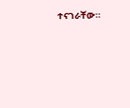ተናገራቸው።